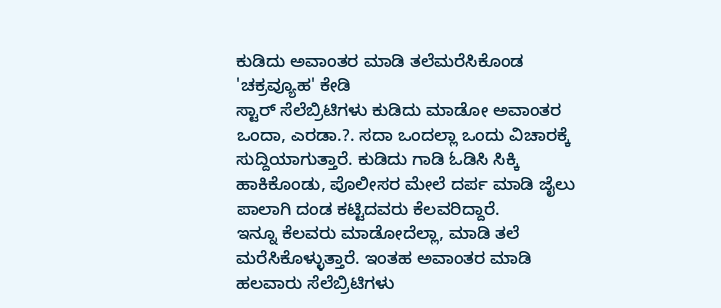ಕುಡಿದು ಅವಾಂತರ ಮಾಡಿ ತಲೆಮರೆಸಿಕೊಂಡ 'ಚಕ್ರವ್ಯೂಹ' ಕೇಡಿ
ಸ್ಟಾರ್ ಸೆಲೆಬ್ರಿಟಿಗಳು ಕುಡಿದು ಮಾಡೋ ಅವಾಂತರ ಒಂದಾ, ಎರಡಾ.?. ಸದಾ ಒಂದಲ್ಲಾ ಒಂದು ವಿಚಾರಕ್ಕೆ ಸುದ್ದಿಯಾಗುತ್ತಾರೆ. ಕುಡಿದು ಗಾಡಿ ಓಡಿಸಿ ಸಿಕ್ಕಿ ಹಾಕಿಕೊಂಡು, ಪೊಲೀಸರ ಮೇಲೆ ದರ್ಪ ಮಾಡಿ ಜೈಲು ಪಾಲಾಗಿ ದಂಡ ಕಟ್ಟಿದವರು ಕೆಲವರಿದ್ದಾರೆ.
ಇನ್ನೂ ಕೆಲವರು ಮಾಡೋದೆಲ್ಲಾ, ಮಾಡಿ ತಲೆ ಮರೆಸಿಕೊಳ್ಳುತ್ತಾರೆ. ಇಂತಹ ಅವಾಂತರ ಮಾಡಿ ಹಲವಾರು ಸೆಲೆಬ್ರಿಟಿಗಳು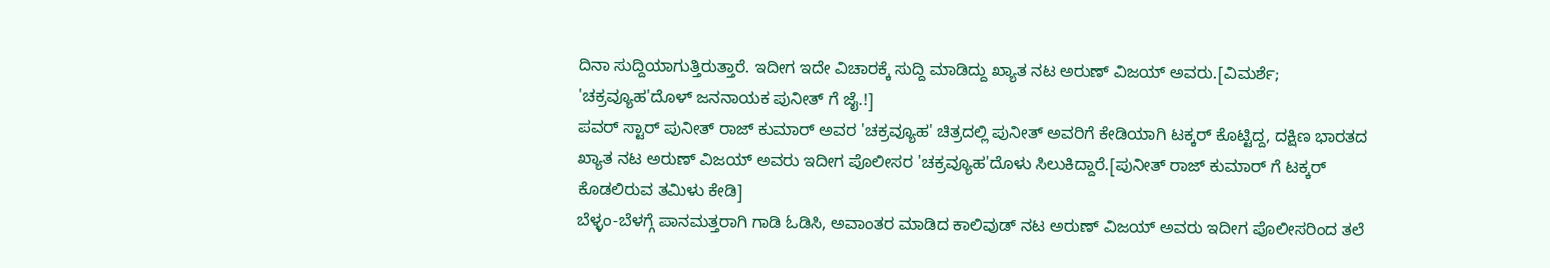ದಿನಾ ಸುದ್ದಿಯಾಗುತ್ತಿರುತ್ತಾರೆ. ಇದೀಗ ಇದೇ ವಿಚಾರಕ್ಕೆ ಸುದ್ದಿ ಮಾಡಿದ್ದು ಖ್ಯಾತ ನಟ ಅರುಣ್ ವಿಜಯ್ ಅವರು.[ವಿಮರ್ಶೆ; 'ಚಕ್ರವ್ಯೂಹ'ದೊಳ್ ಜನನಾಯಕ ಪುನೀತ್ ಗೆ ಜೈ.!]
ಪವರ್ ಸ್ಟಾರ್ ಪುನೀತ್ ರಾಜ್ ಕುಮಾರ್ ಅವರ 'ಚಕ್ರವ್ಯೂಹ' ಚಿತ್ರದಲ್ಲಿ ಪುನೀತ್ ಅವರಿಗೆ ಕೇಡಿಯಾಗಿ ಟಕ್ಕರ್ ಕೊಟ್ಟಿದ್ದ, ದಕ್ಷಿಣ ಭಾರತದ ಖ್ಯಾತ ನಟ ಅರುಣ್ ವಿಜಯ್ ಅವರು ಇದೀಗ ಪೊಲೀಸರ 'ಚಕ್ರವ್ಯೂಹ'ದೊಳು ಸಿಲುಕಿದ್ದಾರೆ.[ಪುನೀತ್ ರಾಜ್ ಕುಮಾರ್ ಗೆ ಟಕ್ಕರ್ ಕೊಡಲಿರುವ ತಮಿಳು ಕೇಡಿ]
ಬೆಳ್ಳಂ-ಬೆಳಗ್ಗೆ ಪಾನಮತ್ತರಾಗಿ ಗಾಡಿ ಓಡಿಸಿ, ಅವಾಂತರ ಮಾಡಿದ ಕಾಲಿವುಡ್ ನಟ ಅರುಣ್ ವಿಜಯ್ ಅವರು ಇದೀಗ ಪೊಲೀಸರಿಂದ ತಲೆ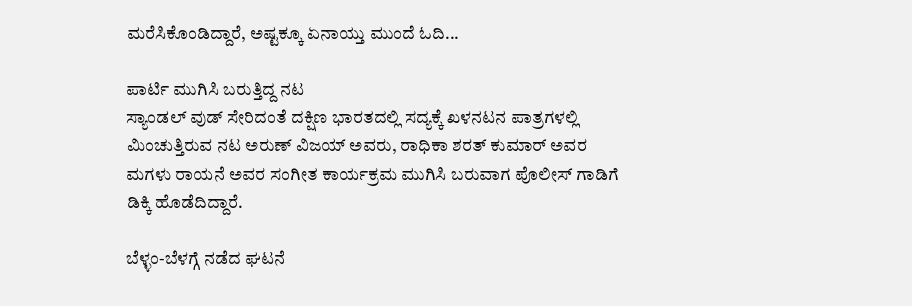ಮರೆಸಿಕೊಂಡಿದ್ದಾರೆ, ಅಷ್ಟಕ್ಕೂ ಏನಾಯ್ತು ಮುಂದೆ ಓದಿ...

ಪಾರ್ಟಿ ಮುಗಿಸಿ ಬರುತ್ತಿದ್ದ ನಟ
ಸ್ಯಾಂಡಲ್ ವುಡ್ ಸೇರಿದಂತೆ ದಕ್ಷಿಣ ಭಾರತದಲ್ಲಿ ಸದ್ಯಕ್ಕೆ ಖಳನಟನ ಪಾತ್ರಗಳಲ್ಲಿ ಮಿಂಚುತ್ತಿರುವ ನಟ ಅರುಣ್ ವಿಜಯ್ ಅವರು, ರಾಧಿಕಾ ಶರತ್ ಕುಮಾರ್ ಅವರ ಮಗಳು ರಾಯನೆ ಅವರ ಸಂಗೀತ ಕಾರ್ಯಕ್ರಮ ಮುಗಿಸಿ ಬರುವಾಗ ಪೊಲೀಸ್ ಗಾಡಿಗೆ ಡಿಕ್ಕಿ ಹೊಡೆದಿದ್ದಾರೆ.

ಬೆಳ್ಳಂ-ಬೆಳಗ್ಗೆ ನಡೆದ ಘಟನೆ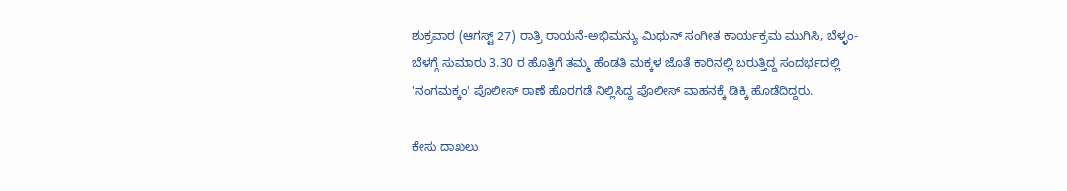ಶುಕ್ರವಾರ (ಆಗಸ್ಟ್ 27) ರಾತ್ರಿ ರಾಯನೆ-ಅಭಿಮನ್ಯು ಮಿಥುನ್ ಸಂಗೀತ ಕಾರ್ಯಕ್ರಮ ಮುಗಿಸಿ, ಬೆಳ್ಳಂ-ಬೆಳಗ್ಗೆ ಸುಮಾರು 3.30 ರ ಹೊತ್ತಿಗೆ ತಮ್ಮ ಹೆಂಡತಿ ಮಕ್ಕಳ ಜೊತೆ ಕಾರಿನಲ್ಲಿ ಬರುತ್ತಿದ್ದ ಸಂದರ್ಭದಲ್ಲಿ 'ನಂಗಮಕ್ಕಂ' ಪೊಲೀಸ್ ಠಾಣೆ ಹೊರಗಡೆ ನಿಲ್ಲಿಸಿದ್ದ ಪೊಲೀಸ್ ವಾಹನಕ್ಕೆ ಡಿಕ್ಕಿ ಹೊಡೆದಿದ್ದರು.

ಕೇಸು ದಾಖಲು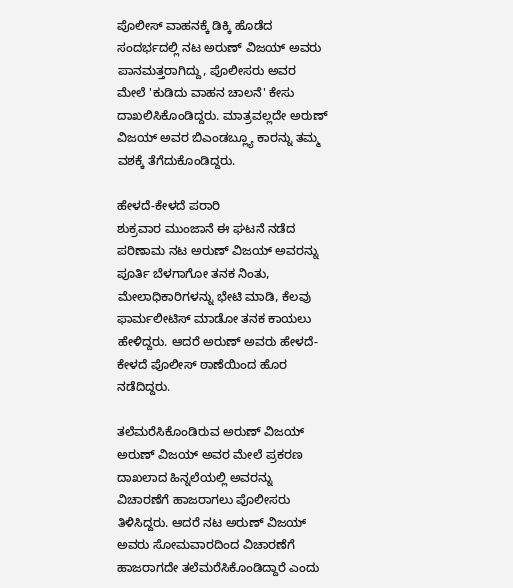ಪೊಲೀಸ್ ವಾಹನಕ್ಕೆ ಡಿಕ್ಕಿ ಹೊಡೆದ ಸಂದರ್ಭದಲ್ಲಿ ನಟ ಅರುಣ್ ವಿಜಯ್ ಅವರು ಪಾನಮತ್ತರಾಗಿದ್ದು, ಪೊಲೀಸರು ಅವರ ಮೇಲೆ 'ಕುಡಿದು ವಾಹನ ಚಾಲನೆ' ಕೇಸು ದಾಖಲಿಸಿಕೊಂಡಿದ್ದರು. ಮಾತ್ರವಲ್ಲದೇ ಅರುಣ್ ವಿಜಯ್ ಅವರ ಬಿಎಂಡಬ್ಲ್ಯೂ ಕಾರನ್ನು ತಮ್ಮ ವಶಕ್ಕೆ ತೆಗೆದುಕೊಂಡಿದ್ದರು.

ಹೇಳದೆ-ಕೇಳದೆ ಪರಾರಿ
ಶುಕ್ರವಾರ ಮುಂಜಾನೆ ಈ ಘಟನೆ ನಡೆದ ಪರಿಣಾಮ ನಟ ಅರುಣ್ ವಿಜಯ್ ಅವರನ್ನು ಪೂರ್ತಿ ಬೆಳಗಾಗೋ ತನಕ ನಿಂತು, ಮೇಲಾಧಿಕಾರಿಗಳನ್ನು ಭೇಟಿ ಮಾಡಿ, ಕೆಲವು ಫಾರ್ಮಲೀಟಿಸ್ ಮಾಡೋ ತನಕ ಕಾಯಲು ಹೇಳಿದ್ದರು. ಆದರೆ ಅರುಣ್ ಅವರು ಹೇಳದೆ-ಕೇಳದೆ ಪೊಲೀಸ್ ಠಾಣೆಯಿಂದ ಹೊರ ನಡೆದಿದ್ದರು.

ತಲೆಮರೆಸಿಕೊಂಡಿರುವ ಅರುಣ್ ವಿಜಯ್
ಅರುಣ್ ವಿಜಯ್ ಅವರ ಮೇಲೆ ಪ್ರಕರಣ ದಾಖಲಾದ ಹಿನ್ನಲೆಯಲ್ಲಿ ಅವರನ್ನು ವಿಚಾರಣೆಗೆ ಹಾಜರಾಗಲು ಪೊಲೀಸರು ತಿಳಿಸಿದ್ದರು. ಆದರೆ ನಟ ಅರುಣ್ ವಿಜಯ್ ಅವರು ಸೋಮವಾರದಿಂದ ವಿಚಾರಣೆಗೆ ಹಾಜರಾಗದೇ ತಲೆಮರೆಸಿಕೊಂಡಿದ್ದಾರೆ ಎಂದು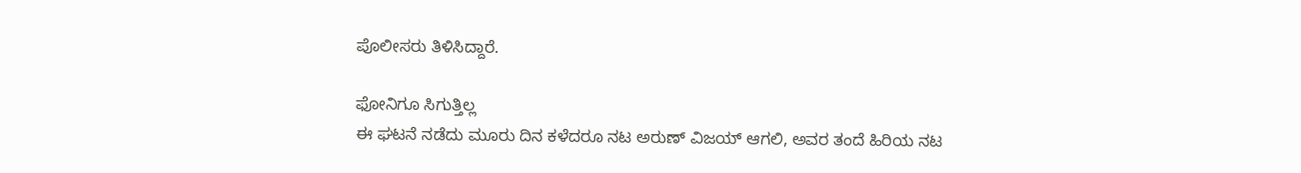ಪೊಲೀಸರು ತಿಳಿಸಿದ್ದಾರೆ.

ಫೋನಿಗೂ ಸಿಗುತ್ತಿಲ್ಲ
ಈ ಘಟನೆ ನಡೆದು ಮೂರು ದಿನ ಕಳೆದರೂ ನಟ ಅರುಣ್ ವಿಜಯ್ ಆಗಲಿ, ಅವರ ತಂದೆ ಹಿರಿಯ ನಟ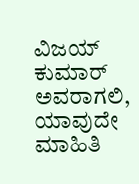ವಿಜಯ್ ಕುಮಾರ್ ಅವರಾಗಲಿ, ಯಾವುದೇ ಮಾಹಿತಿ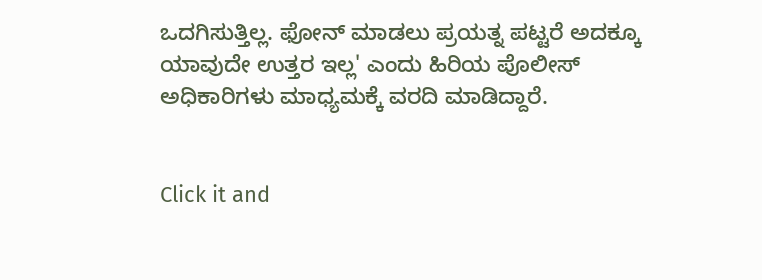ಒದಗಿಸುತ್ತಿಲ್ಲ. ಫೋನ್ ಮಾಡಲು ಪ್ರಯತ್ನ ಪಟ್ಟರೆ ಅದಕ್ಕೂ ಯಾವುದೇ ಉತ್ತರ ಇಲ್ಲ' ಎಂದು ಹಿರಿಯ ಪೊಲೀಸ್ ಅಧಿಕಾರಿಗಳು ಮಾಧ್ಯಮಕ್ಕೆ ವರದಿ ಮಾಡಿದ್ದಾರೆ.


Click it and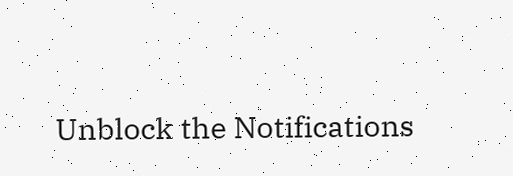Unblock the Notifications